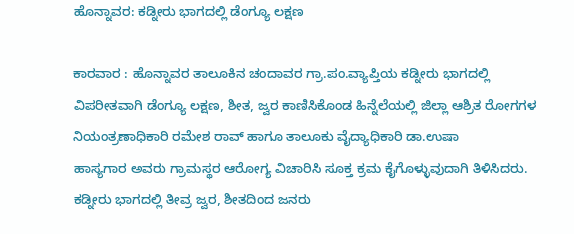ಹೊನ್ನಾವರ: ಕಡ್ನೀರು ಭಾಗದಲ್ಲಿ ಡೆಂಗ್ಯೂ ಲಕ್ಷಣ

ಕಾರವಾರ : ಹೊನ್ನಾವರ ತಾಲೂಕಿನ ಚಂದಾವರ ಗ್ರಾ.ಪಂ.ವ್ಯಾಪ್ತಿಯ ಕಡ್ನೀರು ಭಾಗದಲ್ಲಿ ವಿಪರೀತವಾಗಿ ಡೆಂಗ್ಯೂ ಲಕ್ಷಣ, ಶೀತ, ಜ್ವರ ಕಾಣಿಸಿಕೊಂಡ ಹಿನ್ನೆಲೆಯಲ್ಲಿ ಜಿಲ್ಲಾ ಆಶ್ರಿತ ರೋಗಗಳ ನಿಯಂತ್ರಣಾಧಿಕಾರಿ ರಮೇಶ ರಾವ್ ಹಾಗೂ ತಾಲೂಕು ವೈದ್ಯಾಧಿಕಾರಿ ಡಾ.ಉಷಾ
ಹಾಸ್ಯಗಾರ ಅವರು ಗ್ರಾಮಸ್ಥರ ಆರೋಗ್ಯ ವಿಚಾರಿಸಿ ಸೂಕ್ತ ಕ್ರಮ ಕೈಗೊಳ್ಳುವುದಾಗಿ ತಿಳಿಸಿದರು.
ಕಡ್ನೀರು ಭಾಗದಲ್ಲಿ ತೀವ್ರ ಜ್ವರ, ಶೀತದಿಂದ ಜನರು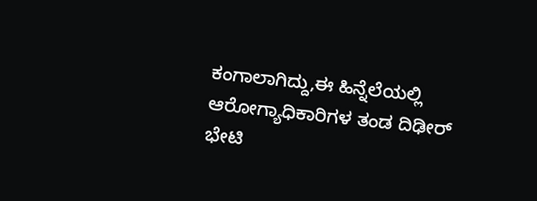ಕಂಗಾಲಾಗಿದ್ದು,ಈ ಹಿನ್ನೆಲೆಯಲ್ಲಿ ಆರೋಗ್ಯಾಧಿಕಾರಿಗಳ ತಂಡ ದಿಢೀರ್ ಭೇಟಿ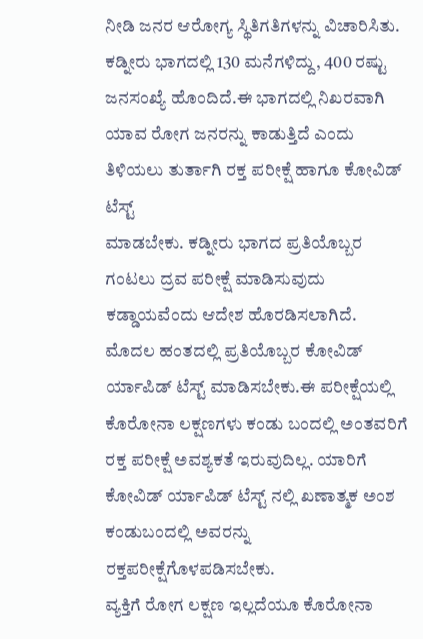ನೀಡಿ ಜನರ ಆರೋಗ್ಯ ಸ್ಥಿತಿಗತಿಗಳನ್ನು ವಿಚಾರಿಸಿತು. ಕಡ್ನೀರು ಭಾಗದಲ್ಲಿ 130 ಮನೆಗಳಿದ್ದು, 400 ರಷ್ಟು ಜನಸಂಖ್ಯೆ ಹೊಂದಿದೆ.ಈ ಭಾಗದಲ್ಲಿ ನಿಖರವಾಗಿ ಯಾವ ರೋಗ ಜನರನ್ನು ಕಾಡುತ್ತಿದೆ ಎಂದು ತಿಳಿಯಲು ತುರ್ತಾಗಿ ರಕ್ತ ಪರೀಕ್ಷೆ ಹಾಗೂ ಕೋವಿಡ್ ಟೆಸ್ಟ್
ಮಾಡಬೇಕು. ಕಡ್ನೀರು ಭಾಗದ ಪ್ರತಿಯೊಬ್ಬರ ಗಂಟಲು ದ್ರವ ಪರೀಕ್ಷೆ ಮಾಡಿಸುವುದು ಕಡ್ಡಾಯವೆಂದು ಆದೇಶ ಹೊರಡಿಸಲಾಗಿದೆ.
ಮೊದಲ ಹಂತದಲ್ಲಿ ಪ್ರತಿಯೊಬ್ಬರ ಕೋವಿಡ್ ರ್ಯಾಪಿಡ್ ಟೆಸ್ಟ್ ಮಾಡಿಸಬೇಕು.ಈ ಪರೀಕ್ಷೆಯಲ್ಲಿ ಕೊರೋನಾ ಲಕ್ಷಣಗಳು ಕಂಡು ಬಂದಲ್ಲಿ ಅಂತವರಿಗೆ ರಕ್ತ ಪರೀಕ್ಷೆ ಅವಶ್ಯಕತೆ ಇರುವುದಿಲ್ಲ. ಯಾರಿಗೆ ಕೋವಿಡ್ ರ್ಯಾಪಿಡ್ ಟೆಸ್ಟ್ ನಲ್ಲಿ ಖಣಾತ್ಮಕ ಅಂಶ ಕಂಡುಬಂದಲ್ಲಿ ಅವರನ್ನು
ರಕ್ತಪರೀಕ್ಷೆಗೊಳಪಡಿಸಬೇಕು.
ವ್ಯಕ್ತಿಗೆ ರೋಗ ಲಕ್ಷಣ ಇಲ್ಲದೆಯೂ ಕೊರೋನಾ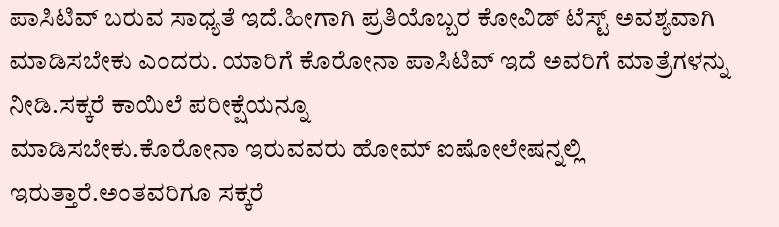ಪಾಸಿಟಿವ್ ಬರುವ ಸಾಧ್ಯತೆ ಇದೆ.ಹೀಗಾಗಿ ಪ್ರತಿಯೊಬ್ಬರ ಕೋವಿಡ್ ಟೆಸ್ಟ್ ಅವಶ್ಯವಾಗಿ
ಮಾಡಿಸಬೇಕು ಎಂದರು. ಯಾರಿಗೆ ಕೊರೋನಾ ಪಾಸಿಟಿವ್ ಇದೆ ಅವರಿಗೆ ಮಾತ್ರೆಗಳನ್ನು ನೀಡಿ.ಸಕ್ಕರೆ ಕಾಯಿಲೆ ಪರೀಕ್ಷೆಯನ್ನೂ
ಮಾಡಿಸಬೇಕು.ಕೊರೋನಾ ಇರುವವರು ಹೋಮ್ ಐಷೋಲೇಷನ್ನಲ್ಲಿ ಇರುತ್ತಾರೆ.ಅಂತವರಿಗೂ ಸಕ್ಕರೆ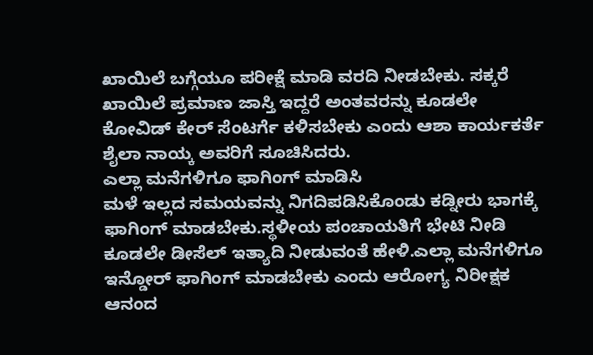ಖಾಯಿಲೆ ಬಗ್ಗೆಯೂ ಪರೀಕ್ಷೆ ಮಾಡಿ ವರದಿ ನೀಡಬೇಕು. ಸಕ್ಕರೆ ಖಾಯಿಲೆ ಪ್ರಮಾಣ ಜಾಸ್ತಿ ಇದ್ದರೆ ಅಂತವರನ್ನು ಕೂಡಲೇ ಕೋವಿಡ್ ಕೇರ್ ಸೆಂಟರ್ಗೆ ಕಳಿಸಬೇಕು ಎಂದು ಆಶಾ ಕಾರ್ಯಕರ್ತೆ ಶೈಲಾ ನಾಯ್ಕ ಅವರಿಗೆ ಸೂಚಿಸಿದರು.
ಎಲ್ಲಾ ಮನೆಗಳಿಗೂ ಫಾಗಿಂಗ್ ಮಾಡಿಸಿ
ಮಳೆ ಇಲ್ಲದ ಸಮಯವನ್ನು ನಿಗದಿಪಡಿಸಿಕೊಂಡು ಕಡ್ನೀರು ಭಾಗಕ್ಕೆ ಫಾಗಿಂಗ್ ಮಾಡಬೇಕು.ಸ್ಥಳೀಯ ಪಂಚಾಯತಿಗೆ ಭೇಟಿ ನೀಡಿ ಕೂಡಲೇ ಡೀಸೆಲ್ ಇತ್ಯಾದಿ ನೀಡುವಂತೆ ಹೇಳಿ.ಎಲ್ಲಾ ಮನೆಗಳಿಗೂ ಇನ್ಡೋರ್ ಫಾಗಿಂಗ್ ಮಾಡಬೇಕು ಎಂದು ಆರೋಗ್ಯ ನಿರೀಕ್ಷಕ ಆನಂದ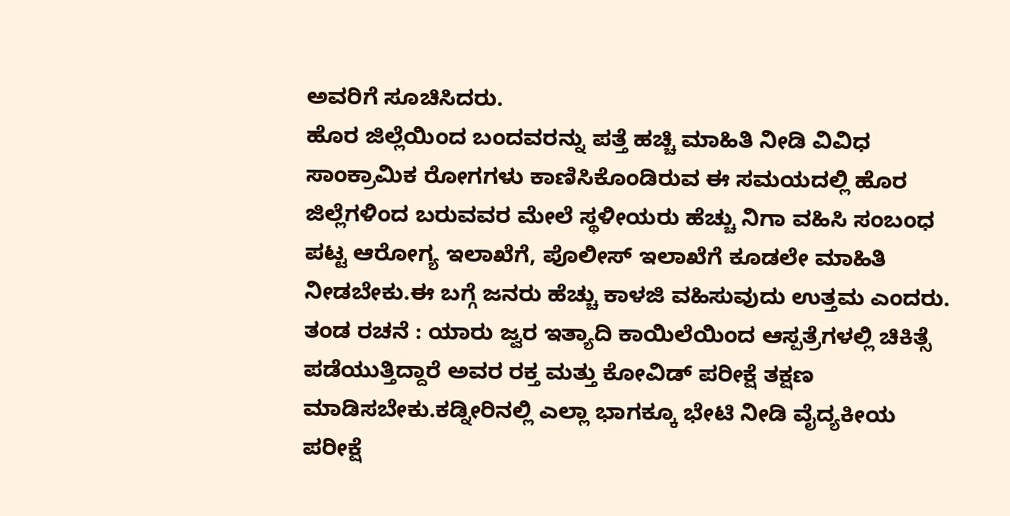ಅವರಿಗೆ ಸೂಚಿಸಿದರು.
ಹೊರ ಜಿಲ್ಲೆಯಿಂದ ಬಂದವರನ್ನು ಪತ್ತೆ ಹಚ್ಚಿ ಮಾಹಿತಿ ನೀಡಿ ವಿವಿಧ ಸಾಂಕ್ರಾಮಿಕ ರೋಗಗಳು ಕಾಣಿಸಿಕೊಂಡಿರುವ ಈ ಸಮಯದಲ್ಲಿ ಹೊರ ಜಿಲ್ಲೆಗಳಿಂದ ಬರುವವರ ಮೇಲೆ ಸ್ಥಳೀಯರು ಹೆಚ್ಚು ನಿಗಾ ವಹಿಸಿ ಸಂಬಂಧ ಪಟ್ಟ ಆರೋಗ್ಯ ಇಲಾಖೆಗೆ, ಪೊಲೀಸ್ ಇಲಾಖೆಗೆ ಕೂಡಲೇ ಮಾಹಿತಿ ನೀಡಬೇಕು.ಈ ಬಗ್ಗೆ ಜನರು ಹೆಚ್ಚು ಕಾಳಜಿ ವಹಿಸುವುದು ಉತ್ತಮ ಎಂದರು.
ತಂಡ ರಚನೆ : ಯಾರು ಜ್ವರ ಇತ್ಯಾದಿ ಕಾಯಿಲೆಯಿಂದ ಆಸ್ಪತ್ರೆಗಳಲ್ಲಿ ಚಿಕಿತ್ಸೆ ಪಡೆಯುತ್ತಿದ್ದಾರೆ ಅವರ ರಕ್ತ ಮತ್ತು ಕೋವಿಡ್ ಪರೀಕ್ಷೆ ತಕ್ಷಣ ಮಾಡಿಸಬೇಕು.ಕಡ್ನೀರಿನಲ್ಲಿ ಎಲ್ಲಾ ಭಾಗಕ್ಕೂ ಭೇಟಿ ನೀಡಿ ವೈದ್ಯಕೀಯ ಪರೀಕ್ಷೆ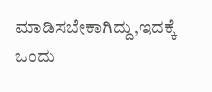ಮಾಡಿಸಬೇಕಾಗಿದ್ದು,ಇದಕ್ಕೆ ಒಂದು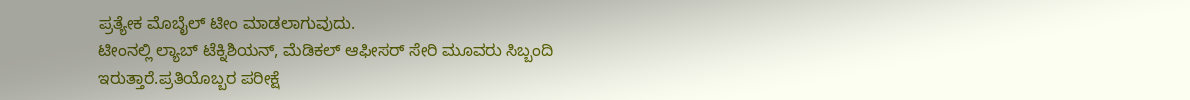ಪ್ರತ್ಯೇಕ ಮೊಬೈಲ್ ಟೀಂ ಮಾಡಲಾಗುವುದು.
ಟೀಂನಲ್ಲಿ ಲ್ಯಾಬ್ ಟೆಕ್ನಿಶಿಯನ್, ಮೆಡಿಕಲ್ ಆಫೀಸರ್ ಸೇರಿ ಮೂವರು ಸಿಬ್ಬಂದಿ ಇರುತ್ತಾರೆ.ಪ್ರತಿಯೊಬ್ಬರ ಪರೀಕ್ಷೆ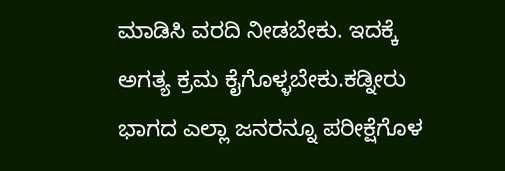ಮಾಡಿಸಿ ವರದಿ ನೀಡಬೇಕು. ಇದಕ್ಕೆ ಅಗತ್ಯ ಕ್ರಮ ಕೈಗೊಳ್ಳಬೇಕು.ಕಡ್ನೀರು ಭಾಗದ ಎಲ್ಲಾ ಜನರನ್ನೂ ಪರೀಕ್ಷೆಗೊಳ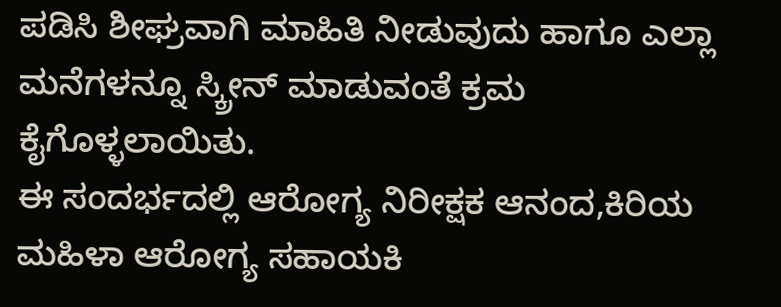ಪಡಿಸಿ ಶೀಘ್ರವಾಗಿ ಮಾಹಿತಿ ನೀಡುವುದು ಹಾಗೂ ಎಲ್ಲಾ ಮನೆಗಳನ್ನೂ ಸ್ಕ್ರೀನ್ ಮಾಡುವಂತೆ ಕ್ರಮ ಕೈಗೊಳ್ಳಲಾಯಿತು.
ಈ ಸಂದರ್ಭದಲ್ಲಿ ಆರೋಗ್ಯ ನಿರೀಕ್ಷಕ ಆನಂದ,ಕಿರಿಯ ಮಹಿಳಾ ಆರೋಗ್ಯ ಸಹಾಯಕಿ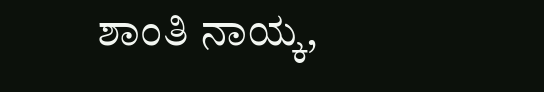ಶಾಂತಿ ನಾಯ್ಕ,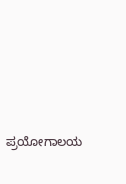ಪ್ರಯೋಗಾಲಯ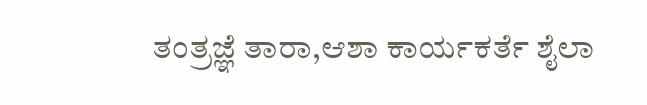ತಂತ್ರಜ್ಞೆ ತಾರಾ,ಆಶಾ ಕಾರ್ಯಕರ್ತೆ ಶೈಲಾ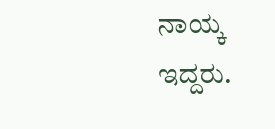ನಾಯ್ಕ ಇದ್ದರು.